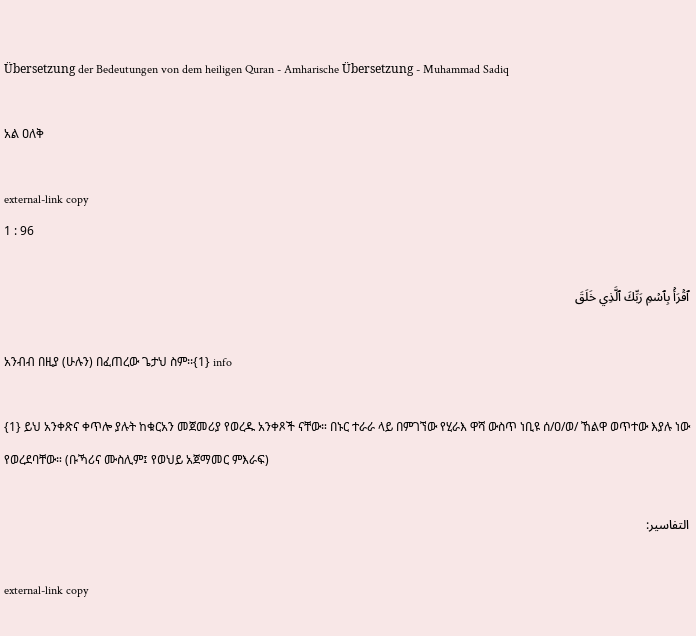Übersetzung der Bedeutungen von dem heiligen Quran - Amharische Übersetzung - Muhammad Sadiq

አል ዐለቅ

external-link copy
1 : 96

ٱقۡرَأۡ بِٱسۡمِ رَبِّكَ ٱلَّذِي خَلَقَ

አንብብ በዚያ (ሁሉን) በፈጠረው ጌታህ ስም፡፡{1} info

{1} ይህ አንቀጽና ቀጥሎ ያሉት ከቁርአን መጀመሪያ የወረዱ አንቀጾች ናቸው። በኑር ተራራ ላይ በምገኘው የሂራእ ዋሻ ውስጥ ነቢዩ ሰ/ዐ/ወ/ ኸልዋ ወጥተው እያሉ ነው የወረደባቸው። (ቡኻሪና ሙስሊም፤ የወህይ አጀማመር ምእራፍ)

التفاسير:

external-link copy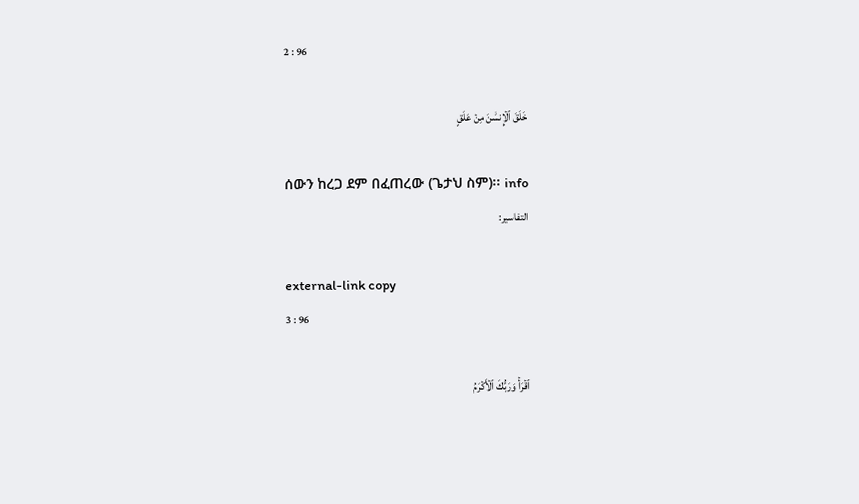2 : 96

خَلَقَ ٱلۡإِنسَٰنَ مِنۡ عَلَقٍ

ሰውን ከረጋ ደም በፈጠረው (ጌታህ ስም)፡፡ info
التفاسير:

external-link copy
3 : 96

ٱقۡرَأۡ وَرَبُّكَ ٱلۡأَكۡرَمُ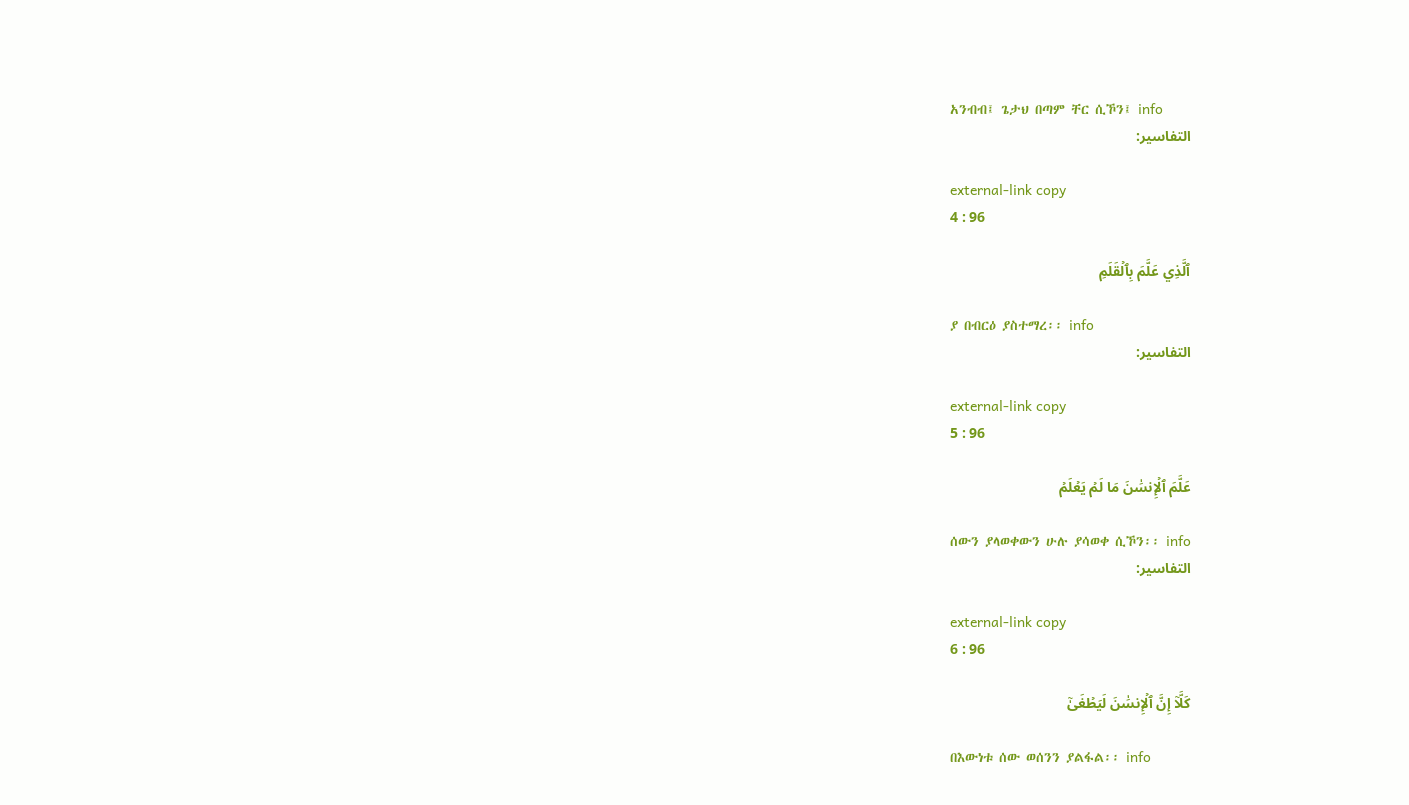አንብብ፤ ጌታህ በጣም ቸር ሲኾን፤ info
التفاسير:

external-link copy
4 : 96

ٱلَّذِي عَلَّمَ بِٱلۡقَلَمِ

ያ በብርዕ ያስተማረ፡፡ info
التفاسير:

external-link copy
5 : 96

عَلَّمَ ٱلۡإِنسَٰنَ مَا لَمۡ يَعۡلَمۡ

ሰውን ያላወቀውን ሁሉ ያሳወቀ ሲኾን፡፡ info
التفاسير:

external-link copy
6 : 96

كَلَّآ إِنَّ ٱلۡإِنسَٰنَ لَيَطۡغَىٰٓ

በእውነቱ ሰው ወሰንን ያልፋል፡፡ info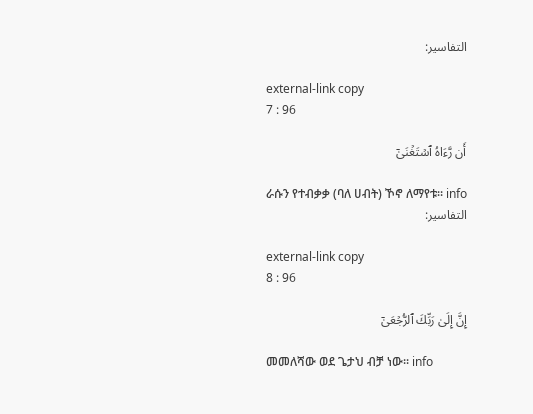التفاسير:

external-link copy
7 : 96

أَن رَّءَاهُ ٱسۡتَغۡنَىٰٓ

ራሱን የተብቃቃ (ባለ ሀብት) ኾኖ ለማየቱ፡፡ info
التفاسير:

external-link copy
8 : 96

إِنَّ إِلَىٰ رَبِّكَ ٱلرُّجۡعَىٰٓ

መመለሻው ወደ ጌታህ ብቻ ነው፡፡ info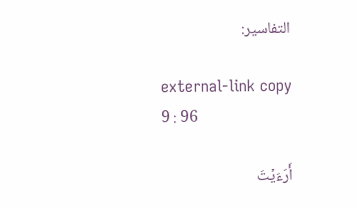التفاسير:

external-link copy
9 : 96

أَرَءَيۡتَ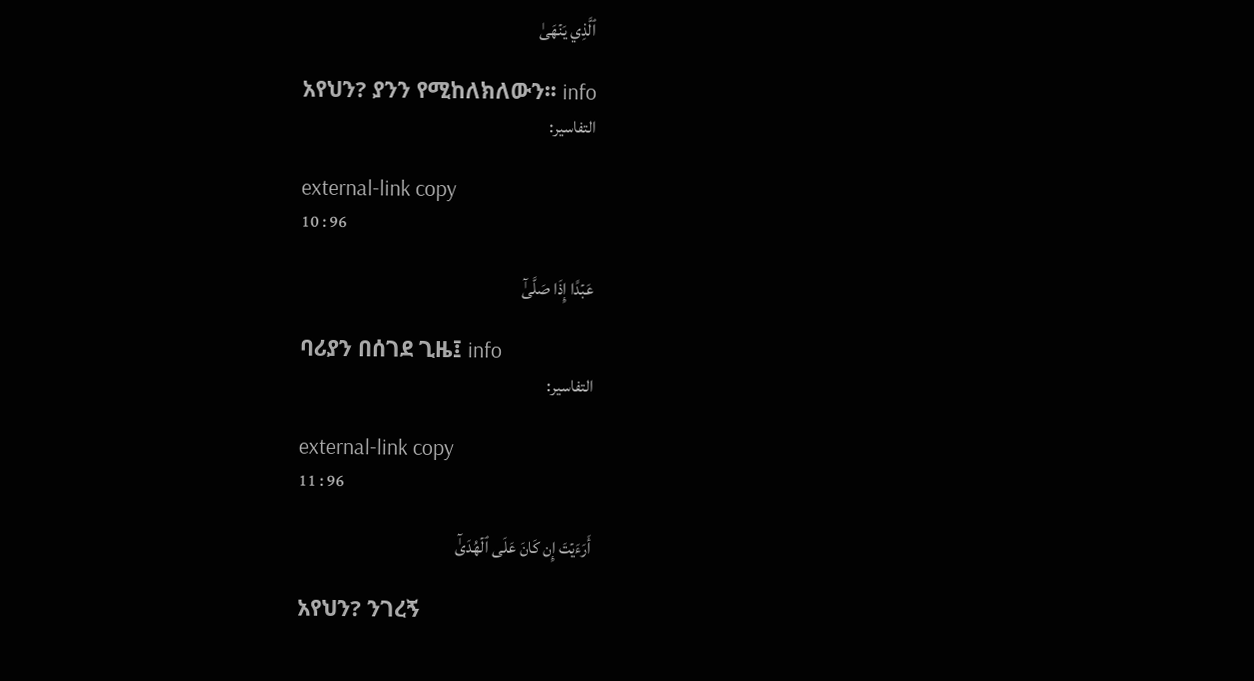ٱلَّذِي يَنۡهَىٰ

አየህን? ያንን የሚከለክለውን፡፡ info
التفاسير:

external-link copy
10 : 96

عَبۡدًا إِذَا صَلَّىٰٓ

ባሪያን በሰገደ ጊዜ፤ info
التفاسير:

external-link copy
11 : 96

أَرَءَيۡتَ إِن كَانَ عَلَى ٱلۡهُدَىٰٓ

አየህን? ንገረኝ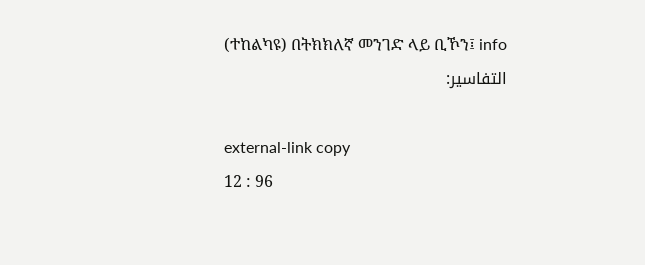(ተከልካዩ) በትክክለኛ መንገድ ላይ ቢኾን፤ info
التفاسير:

external-link copy
12 : 96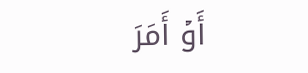أَوۡ أَمَرَ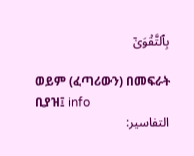بِٱلتَّقۡوَىٰٓ

ወይም (ፈጣሪውን) በመፍራት ቢያዝ፤ info
التفاسير: